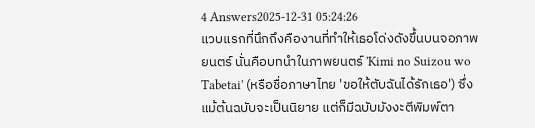4 Answers2025-12-31 05:24:26
แวบแรกที่นึกถึงคืองานที่ทำให้เธอโด่งดังขึ้นบนจอภาพยนตร์ นั่นคือบทนำในภาพยนตร์ 'Kimi no Suizou wo Tabetai' (หรือชื่อภาษาไทย 'ขอให้ตับฉันได้รักเธอ') ซึ่งแม้ต้นฉบับจะเป็นนิยาย แต่ก็มีฉบับมังงะตีพิมพ์ตา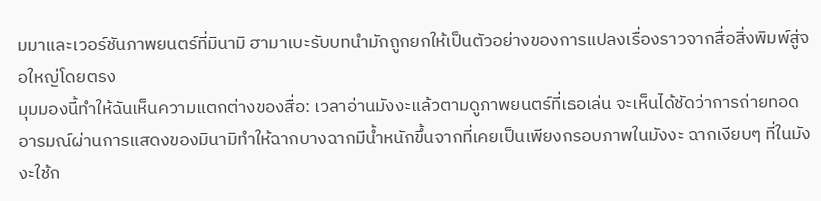มมาและเวอร์ชันภาพยนตร์ที่มินามิ ฮามาเบะรับบทนำมักถูกยกให้เป็นตัวอย่างของการแปลงเรื่องราวจากสื่อสิ่งพิมพ์สู่จอใหญ่โดยตรง
มุมมองนี้ทำให้ฉันเห็นความแตกต่างของสื่อ: เวลาอ่านมังงะแล้วตามดูภาพยนตร์ที่เธอเล่น จะเห็นได้ชัดว่าการถ่ายทอดอารมณ์ผ่านการแสดงของมินามิทำให้ฉากบางฉากมีน้ำหนักขึ้นจากที่เคยเป็นเพียงกรอบภาพในมังงะ ฉากเงียบๆ ที่ในมังงะใช้ก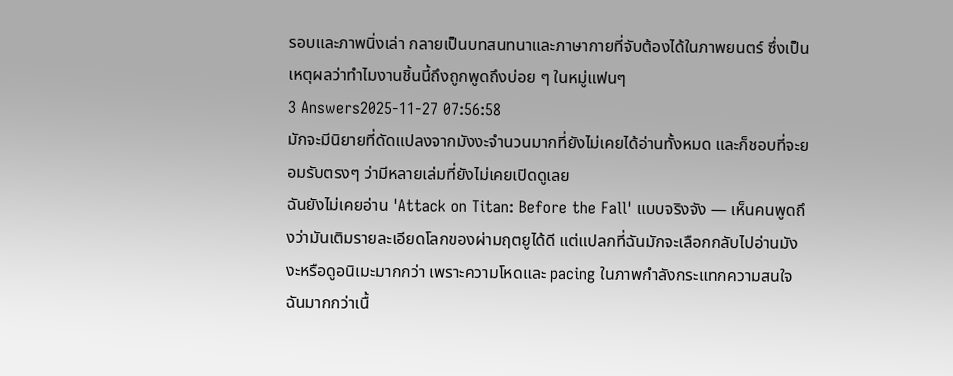รอบและภาพนิ่งเล่า กลายเป็นบทสนทนาและภาษากายที่จับต้องได้ในภาพยนตร์ ซึ่งเป็นเหตุผลว่าทำไมงานชิ้นนี้ถึงถูกพูดถึงบ่อย ๆ ในหมู่แฟนๆ
3 Answers2025-11-27 07:56:58
มักจะมีนิยายที่ดัดแปลงจากมังงะจำนวนมากที่ยังไม่เคยได้อ่านทั้งหมด และก็ชอบที่จะยอมรับตรงๆ ว่ามีหลายเล่มที่ยังไม่เคยเปิดดูเลย
ฉันยังไม่เคยอ่าน 'Attack on Titan: Before the Fall' แบบจริงจัง — เห็นคนพูดถึงว่ามันเติมรายละเอียดโลกของผ่ามฤตยูได้ดี แต่แปลกที่ฉันมักจะเลือกกลับไปอ่านมังงะหรือดูอนิเมะมากกว่า เพราะความโหดและ pacing ในภาพกำลังกระแทกความสนใจฉันมากกว่าเนื้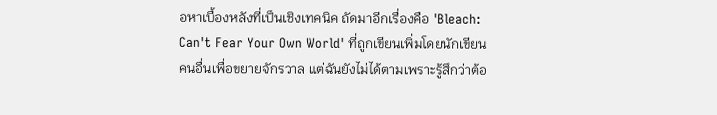อหาเบื้องหลังที่เป็นเชิงเทคนิค ถัดมาอีกเรื่องคือ 'Bleach: Can't Fear Your Own World' ที่ถูกเขียนเพิ่มโดยนักเขียนคนอื่นเพื่อขยายจักรวาล แต่ฉันยังไม่ได้ตามเพราะรู้สึกว่าต้อ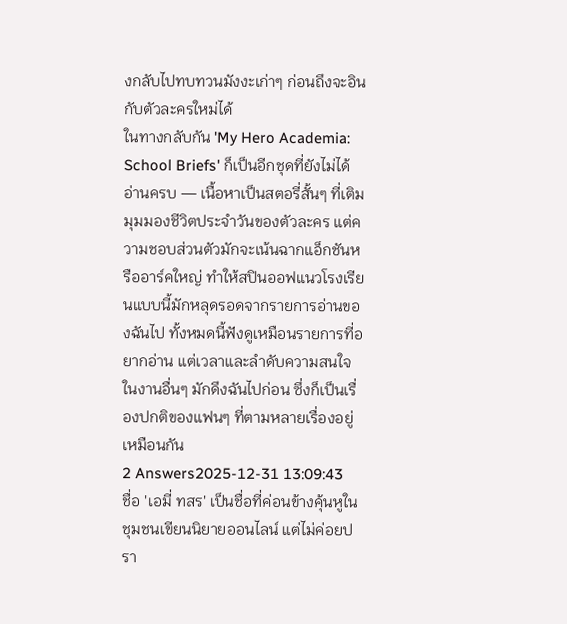งกลับไปทบทวนมังงะเก่าๆ ก่อนถึงจะอินกับตัวละครใหม่ได้
ในทางกลับกัน 'My Hero Academia: School Briefs' ก็เป็นอีกชุดที่ยังไม่ได้อ่านครบ — เนื้อหาเป็นสตอรี่สั้นๆ ที่เติมมุมมองชีวิตประจำวันของตัวละคร แต่ความชอบส่วนตัวมักจะเน้นฉากแอ็กชันหรืออาร์คใหญ่ ทำให้สปินออฟแนวโรงเรียนแบบนี้มักหลุดรอดจากรายการอ่านของฉันไป ทั้งหมดนี้ฟังดูเหมือนรายการที่อยากอ่าน แต่เวลาและลำดับความสนใจในงานอื่นๆ มักดึงฉันไปก่อน ซึ่งก็เป็นเรื่องปกติของแฟนๆ ที่ตามหลายเรื่องอยู่เหมือนกัน
2 Answers2025-12-31 13:09:43
ชื่อ 'เอมี่ ทสร' เป็นชื่อที่ค่อนข้างคุ้นหูในชุมชนเขียนนิยายออนไลน์ แต่ไม่ค่อยปรา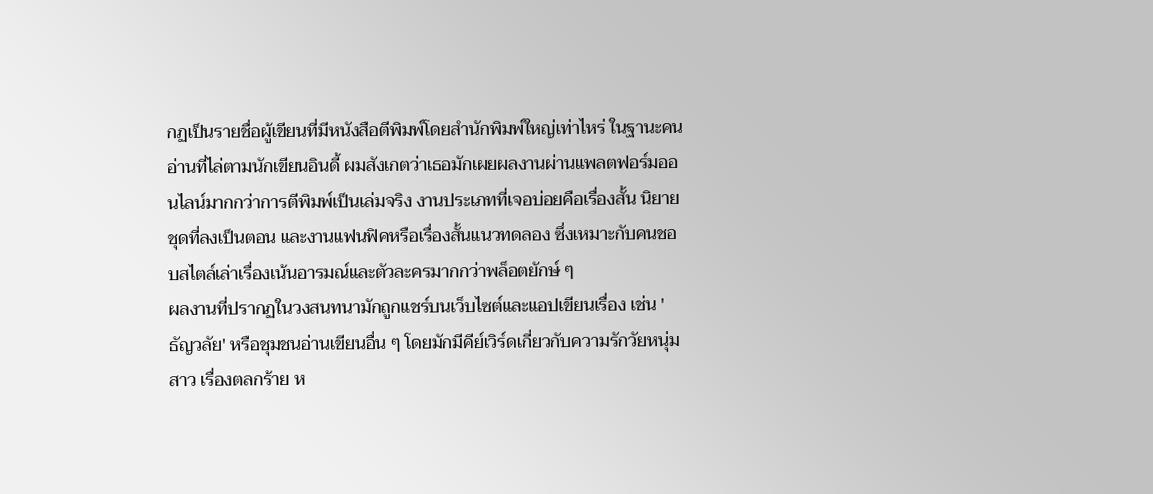กฏเป็นรายชื่อผู้เขียนที่มีหนังสือตีพิมพ์โดยสำนักพิมพ์ใหญ่เท่าไหร่ ในฐานะคนอ่านที่ไล่ตามนักเขียนอินดี้ ผมสังเกตว่าเธอมักเผยผลงานผ่านแพลตฟอร์มออนไลน์มากกว่าการตีพิมพ์เป็นเล่มจริง งานประเภทที่เจอบ่อยคือเรื่องสั้น นิยายชุดที่ลงเป็นตอน และงานแฟนฟิคหรือเรื่องสั้นแนวทดลอง ซึ่งเหมาะกับคนชอบสไตล์เล่าเรื่องเน้นอารมณ์และตัวละครมากกว่าพล็อตยักษ์ ๆ
ผลงานที่ปรากฏในวงสนทนามักถูกแชร์บนเว็บไซต์และแอปเขียนเรื่อง เช่น 'ธัญวลัย' หรือชุมชนอ่านเขียนอื่น ๆ โดยมักมีคีย์เวิร์ดเกี่ยวกับความรักวัยหนุ่มสาว เรื่องตลกร้าย ห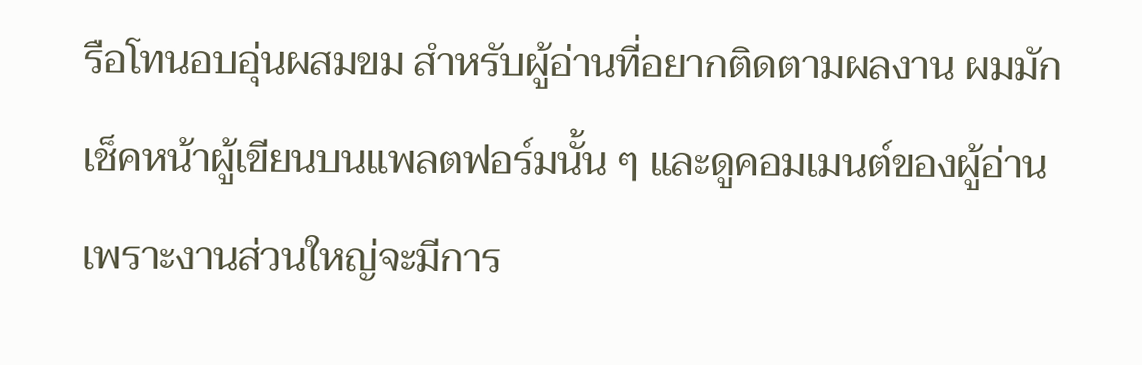รือโทนอบอุ่นผสมขม สำหรับผู้อ่านที่อยากติดตามผลงาน ผมมักเช็คหน้าผู้เขียนบนแพลตฟอร์มนั้น ๆ และดูคอมเมนต์ของผู้อ่าน เพราะงานส่วนใหญ่จะมีการ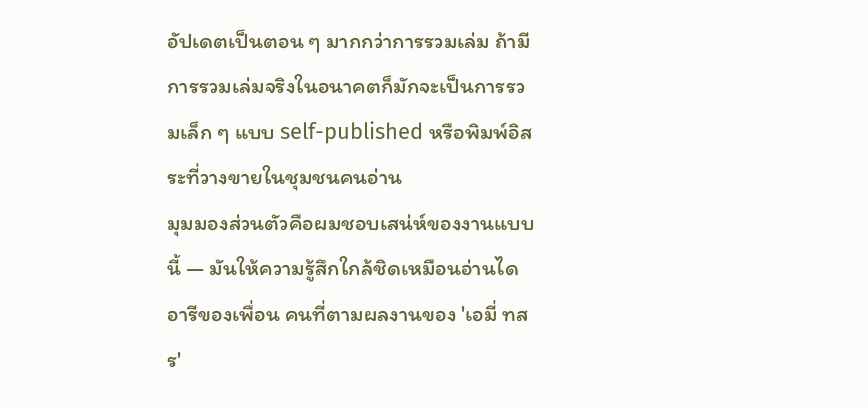อัปเดตเป็นตอน ๆ มากกว่าการรวมเล่ม ถ้ามีการรวมเล่มจริงในอนาคตก็มักจะเป็นการรวมเล็ก ๆ แบบ self-published หรือพิมพ์อิสระที่วางขายในชุมชนคนอ่าน
มุมมองส่วนตัวคือผมชอบเสน่ห์ของงานแบบนี้ — มันให้ความรู้สึกใกล้ชิดเหมือนอ่านไดอารีของเพื่อน คนที่ตามผลงานของ 'เอมี่ ทสร'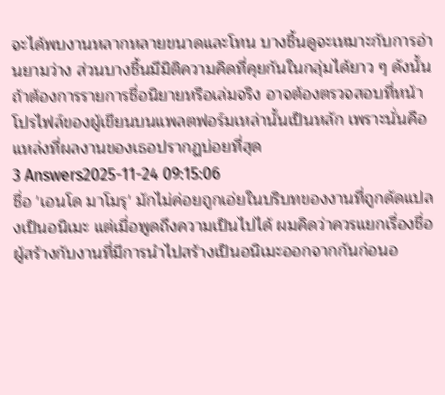จะได้พบงานหลากหลายขนาดและโทน บางชิ้นดูจะเหมาะกับการอ่านยามว่าง ส่วนบางชิ้นมีมิติความคิดที่คุยกันในกลุ่มได้ยาว ๆ ดังนั้นถ้าต้องการรายการชื่อนิยายหรือเล่มจริง อาจต้องตรวจสอบที่หน้าโปรไฟล์ของผู้เขียนบนแพลตฟอร์มเหล่านั้นเป็นหลัก เพราะนั่นคือแหล่งที่ผลงานของเธอปรากฏบ่อยที่สุด
3 Answers2025-11-24 09:15:06
ชื่อ 'เอนโด มาโมรุ' มักไม่ค่อยถูกเอ่ยในบริบทของงานที่ถูกดัดแปลงเป็นอนิเมะ แต่เมื่อพูดถึงความเป็นไปได้ ผมคิดว่าควรแยกเรื่องชื่อผู้สร้างกับงานที่มีการนำไปสร้างเป็นอนิเมะออกจากกันก่อนอ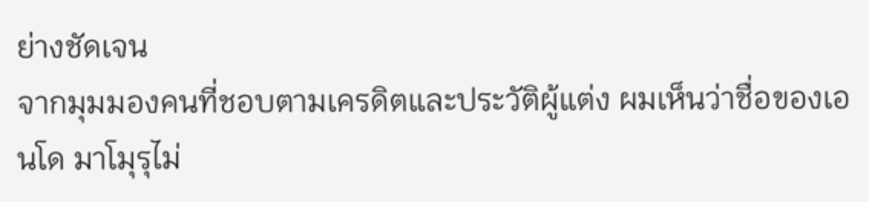ย่างชัดเจน
จากมุมมองคนที่ชอบตามเครดิตและประวัติผู้แต่ง ผมเห็นว่าชื่อของเอนโด มาโมุรุไม่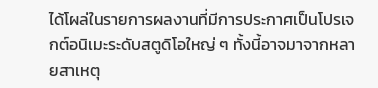ได้โผล่ในรายการผลงานที่มีการประกาศเป็นโปรเจกต์อนิเมะระดับสตูดิโอใหญ่ ๆ ทั้งนี้อาจมาจากหลายสาเหตุ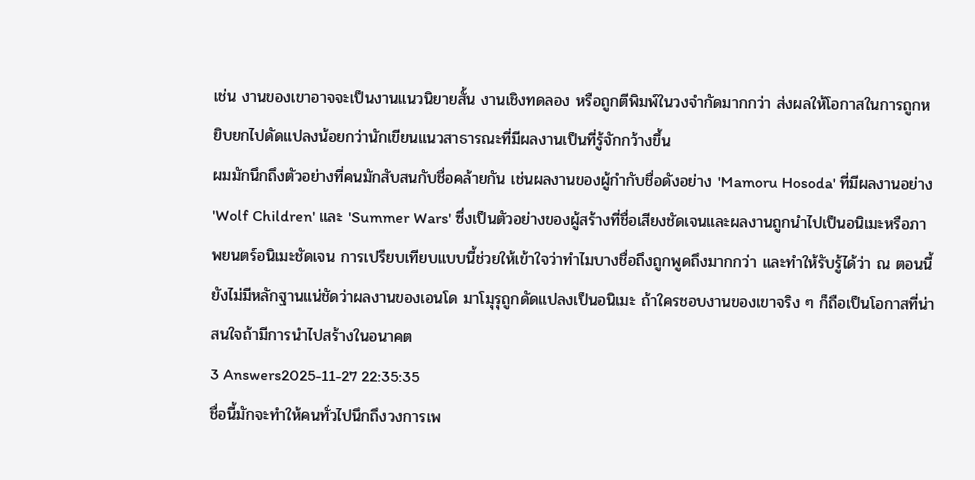เช่น งานของเขาอาจจะเป็นงานแนวนิยายสั้น งานเชิงทดลอง หรือถูกตีพิมพ์ในวงจำกัดมากกว่า ส่งผลให้โอกาสในการถูกหยิบยกไปดัดแปลงน้อยกว่านักเขียนแนวสาธารณะที่มีผลงานเป็นที่รู้จักกว้างขึ้น
ผมมักนึกถึงตัวอย่างที่คนมักสับสนกับชื่อคล้ายกัน เช่นผลงานของผู้กำกับชื่อดังอย่าง 'Mamoru Hosoda' ที่มีผลงานอย่าง 'Wolf Children' และ 'Summer Wars' ซึ่งเป็นตัวอย่างของผู้สร้างที่ชื่อเสียงชัดเจนและผลงานถูกนำไปเป็นอนิเมะหรือภาพยนตร์อนิเมะชัดเจน การเปรียบเทียบแบบนี้ช่วยให้เข้าใจว่าทำไมบางชื่อถึงถูกพูดถึงมากกว่า และทำให้รับรู้ได้ว่า ณ ตอนนี้ยังไม่มีหลักฐานแน่ชัดว่าผลงานของเอนโด มาโมุรุถูกดัดแปลงเป็นอนิเมะ ถ้าใครชอบงานของเขาจริง ๆ ก็ถือเป็นโอกาสที่น่าสนใจถ้ามีการนำไปสร้างในอนาคต
3 Answers2025-11-27 22:35:35
ชื่อนี้มักจะทำให้คนทั่วไปนึกถึงวงการเพ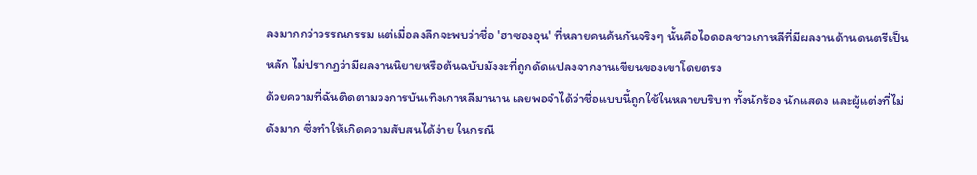ลงมากกว่าวรรณกรรม แต่เมื่อลงลึกจะพบว่าชื่อ 'ฮาซองอุน' ที่หลายคนค้นกันจริงๆ นั้นคือไอดอลชาวเกาหลีที่มีผลงานด้านดนตรีเป็นหลัก ไม่ปรากฏว่ามีผลงานนิยายหรือต้นฉบับมังงะที่ถูกดัดแปลงจากงานเขียนของเขาโดยตรง
ด้วยความที่ฉันติดตามวงการบันเทิงเกาหลีมานาน เลยพอจำได้ว่าชื่อแบบนี้ถูกใช้ในหลายบริบท ทั้งนักร้อง นักแสดง และผู้แต่งที่ไม่ดังมาก ซึ่งทำให้เกิดความสับสนได้ง่าย ในกรณี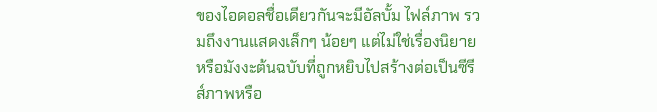ของไอดอลชื่อเดียวกันจะมีอัลบั้ม ไฟล์ภาพ รวมถึงงานแสดงเล็กๆ น้อยๆ แต่ไม่ใช่เรื่องนิยายหรือมังงะต้นฉบับที่ถูกหยิบไปสร้างต่อเป็นซีรีส์ภาพหรือ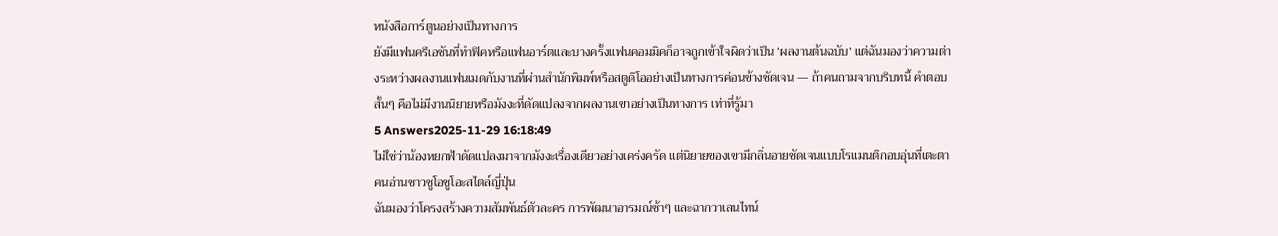หนังสือการ์ตูนอย่างเป็นทางการ
ยังมีแฟนครีเอชันที่ทำฟิคหรือแฟนอาร์ตและบางครั้งแฟนคอมมิคก็อาจถูกเข้าใจผิดว่าเป็น ‘ผลงานต้นฉบับ’ แต่ฉันมองว่าความต่างระหว่างผลงานแฟนเมดกับงานที่ผ่านสำนักพิมพ์หรือสตูดิโออย่างเป็นทางการค่อนข้างชัดเจน — ถ้าคนถามจากบริบทนี้ คำตอบสั้นๆ คือไม่มีงานนิยายหรือมังงะที่ดัดแปลงจากผลงานเขาอย่างเป็นทางการ เท่าที่รู้มา
5 Answers2025-11-29 16:18:49
ไม่ใช่ว่าน้องหยกฟ้าดัดแปลงมาจากมังงะเรื่องเดียวอย่างเคร่งครัด แต่นิยายของเขามีกลิ่นอายชัดเจนแบบโรแมนติกอบอุ่นที่เตะตาคนอ่านชาวชูโอชูโอะสไตล์ญี่ปุ่น
ฉันมองว่าโครงสร้างความสัมพันธ์ตัวละคร การพัฒนาอารมณ์ช้าๆ และฉากวาเลนไทน์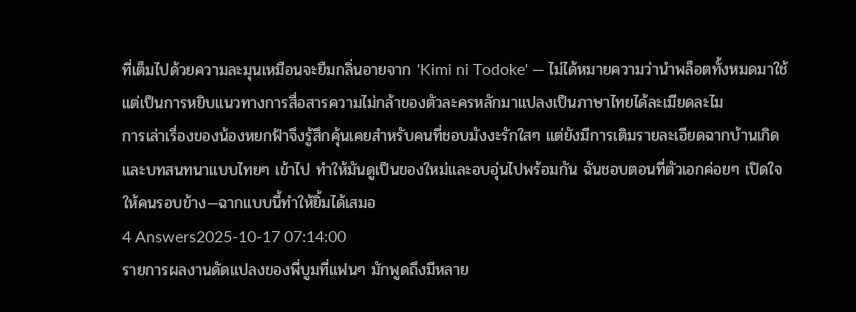ที่เต็มไปด้วยความละมุนเหมือนจะยืมกลิ่นอายจาก 'Kimi ni Todoke' — ไม่ได้หมายความว่านำพล็อตทั้งหมดมาใช้ แต่เป็นการหยิบแนวทางการสื่อสารความไม่กล้าของตัวละครหลักมาแปลงเป็นภาษาไทยได้ละเมียดละไม
การเล่าเรื่องของน้องหยกฟ้าจึงรู้สึกคุ้นเคยสำหรับคนที่ชอบมังงะรักใสๆ แต่ยังมีการเติมรายละเอียดฉากบ้านเกิดและบทสนทนาแบบไทยๆ เข้าไป ทำให้มันดูเป็นของใหม่และอบอุ่นไปพร้อมกัน ฉันชอบตอนที่ตัวเอกค่อยๆ เปิดใจให้คนรอบข้าง—ฉากแบบนี้ทำให้ยิ้มได้เสมอ
4 Answers2025-10-17 07:14:00
รายการผลงานดัดแปลงของพี่บูมที่แฟนๆ มักพูดถึงมีหลาย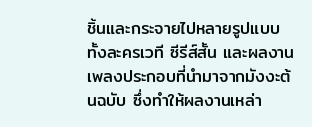ชิ้นและกระจายไปหลายรูปแบบ ทั้งละครเวที ซีรีส์สั้น และผลงานเพลงประกอบที่นำมาจากมังงะต้นฉบับ ซึ่งทำให้ผลงานเหล่า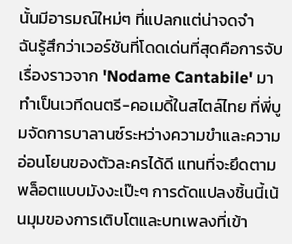นั้นมีอารมณ์ใหม่ๆ ที่แปลกแต่น่าจดจำ
ฉันรู้สึกว่าเวอร์ชันที่โดดเด่นที่สุดคือการจับเรื่องราวจาก 'Nodame Cantabile' มาทำเป็นเวทีดนตรี-คอเมดี้ในสไตล์ไทย ที่พี่บูมจัดการบาลานซ์ระหว่างความขำและความอ่อนโยนของตัวละครได้ดี แทนที่จะยึดตามพล็อตแบบมังงะเป๊ะๆ การดัดแปลงชิ้นนี้เน้นมุมของการเติบโตและบทเพลงที่เข้า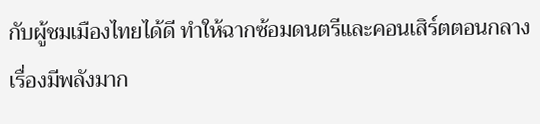กับผู้ชมเมืองไทยได้ดี ทำให้ฉากซ้อมดนตรีและคอนเสิร์ตตอนกลางเรื่องมีพลังมาก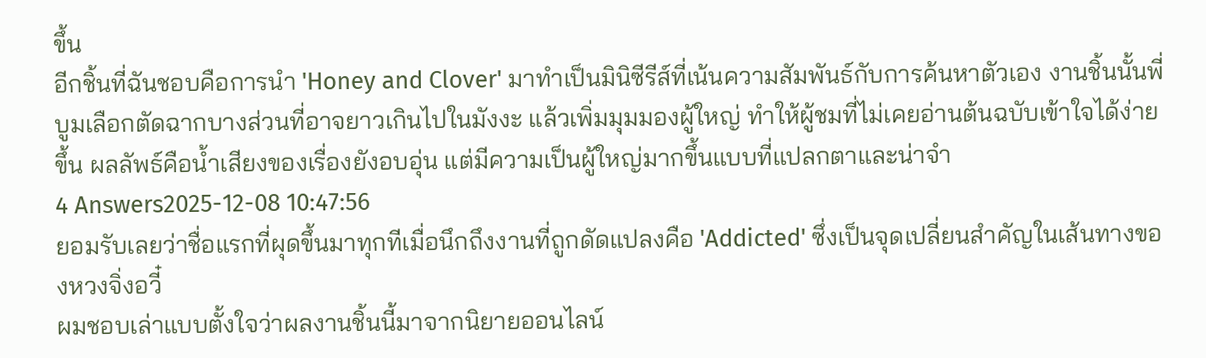ขึ้น
อีกชิ้นที่ฉันชอบคือการนำ 'Honey and Clover' มาทำเป็นมินิซีรีส์ที่เน้นความสัมพันธ์กับการค้นหาตัวเอง งานชิ้นนั้นพี่บูมเลือกตัดฉากบางส่วนที่อาจยาวเกินไปในมังงะ แล้วเพิ่มมุมมองผู้ใหญ่ ทำให้ผู้ชมที่ไม่เคยอ่านต้นฉบับเข้าใจได้ง่ายขึ้น ผลลัพธ์คือน้ำเสียงของเรื่องยังอบอุ่น แต่มีความเป็นผู้ใหญ่มากขึ้นแบบที่แปลกตาและน่าจำ
4 Answers2025-12-08 10:47:56
ยอมรับเลยว่าชื่อแรกที่ผุดขึ้นมาทุกทีเมื่อนึกถึงงานที่ถูกดัดแปลงคือ 'Addicted' ซึ่งเป็นจุดเปลี่ยนสำคัญในเส้นทางของหวงจิ่งอวี๋
ผมชอบเล่าแบบตั้งใจว่าผลงานชิ้นนี้มาจากนิยายออนไลน์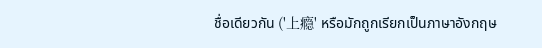ชื่อเดียวกัน ('上瘾' หรือมักถูกเรียกเป็นภาษาอังกฤษ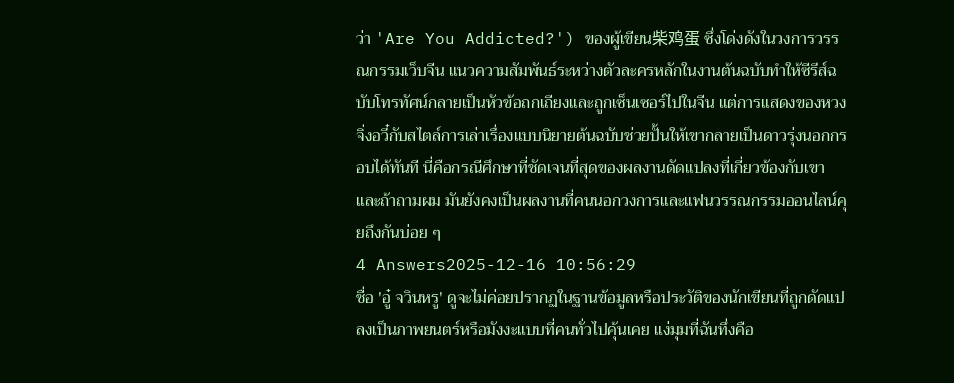ว่า 'Are You Addicted?') ของผู้เขียน柴鸡蛋 ซึ่งโด่งดังในวงการวรรณกรรมเว็บจีน แนวความสัมพันธ์ระหว่างตัวละครหลักในงานต้นฉบับทำให้ซีรีส์ฉบับโทรทัศน์กลายเป็นหัวข้อถกเถียงและถูกเซ็นเซอร์ไปในจีน แต่การแสดงของหวงจิ่งอวี๋กับสไตล์การเล่าเรื่องแบบนิยายต้นฉบับช่วยปั้นให้เขากลายเป็นดาวรุ่งนอกกรอบได้ทันที นี่คือกรณีศึกษาที่ชัดเจนที่สุดของผลงานดัดแปลงที่เกี่ยวข้องกับเขา และถ้าถามผม มันยังคงเป็นผลงานที่คนนอกวงการและแฟนวรรณกรรมออนไลน์คุยถึงกันบ่อย ๆ
4 Answers2025-12-16 10:56:29
ชื่อ 'อู๋ จวินหรู' ดูจะไม่ค่อยปรากฏในฐานข้อมูลหรือประวัติของนักเขียนที่ถูกดัดแปลงเป็นภาพยนตร์หรือมังงะแบบที่คนทั่วไปคุ้นเคย แง่มุมที่ฉันทึ่งคือ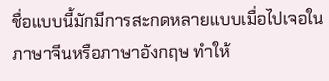ชื่อแบบนี้มักมีการสะกดหลายแบบเมื่อไปเจอในภาษาจีนหรือภาษาอังกฤษ ทำให้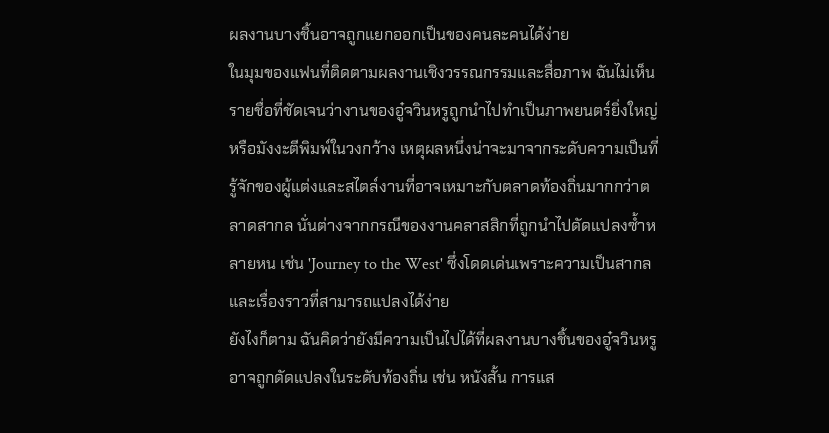ผลงานบางชิ้นอาจถูกแยกออกเป็นของคนละคนได้ง่าย
ในมุมของแฟนที่ติดตามผลงานเชิงวรรณกรรมและสื่อภาพ ฉันไม่เห็นรายชื่อที่ชัดเจนว่างานของอู๋จวินหรูถูกนำไปทำเป็นภาพยนตร์ยิ่งใหญ่หรือมังงะตีพิมพ์ในวงกว้าง เหตุผลหนึ่งน่าจะมาจากระดับความเป็นที่รู้จักของผู้แต่งและสไตล์งานที่อาจเหมาะกับตลาดท้องถิ่นมากกว่าตลาดสากล นั่นต่างจากกรณีของงานคลาสสิกที่ถูกนำไปดัดแปลงซ้ำหลายหน เช่น 'Journey to the West' ซึ่งโดดเด่นเพราะความเป็นสากลและเรื่องราวที่สามารถแปลงได้ง่าย
ยังไงก็ตาม ฉันคิดว่ายังมีความเป็นไปได้ที่ผลงานบางชิ้นของอู๋จวินหรูอาจถูกดัดแปลงในระดับท้องถิ่น เช่น หนังสั้น การแส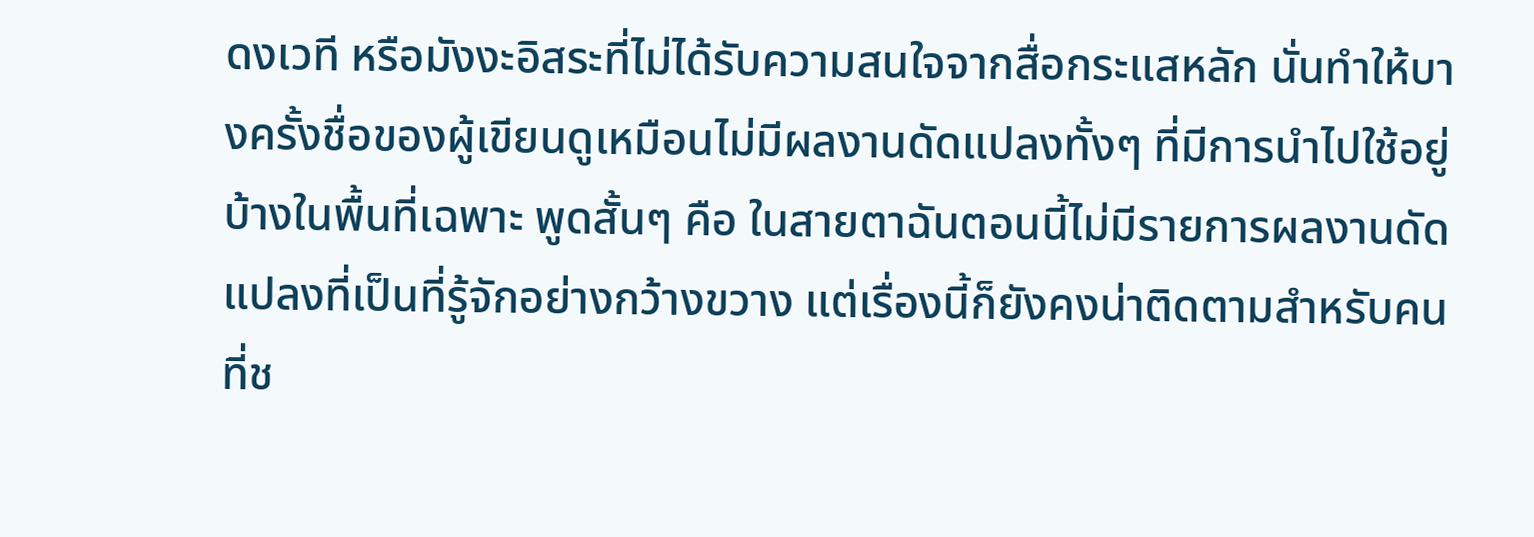ดงเวที หรือมังงะอิสระที่ไม่ได้รับความสนใจจากสื่อกระแสหลัก นั่นทำให้บางครั้งชื่อของผู้เขียนดูเหมือนไม่มีผลงานดัดแปลงทั้งๆ ที่มีการนำไปใช้อยู่บ้างในพื้นที่เฉพาะ พูดสั้นๆ คือ ในสายตาฉันตอนนี้ไม่มีรายการผลงานดัดแปลงที่เป็นที่รู้จักอย่างกว้างขวาง แต่เรื่องนี้ก็ยังคงน่าติดตามสำหรับคนที่ช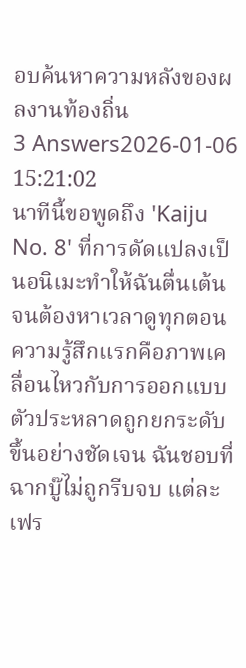อบค้นหาความหลังของผลงานท้องถิ่น
3 Answers2026-01-06 15:21:02
นาทีนี้ขอพูดถึง 'Kaiju No. 8' ที่การดัดแปลงเป็นอนิเมะทำให้ฉันตื่นเต้นจนต้องหาเวลาดูทุกตอน
ความรู้สึกแรกคือภาพเคลื่อนไหวกับการออกแบบตัวประหลาดถูกยกระดับขึ้นอย่างชัดเจน ฉันชอบที่ฉากบู๊ไม่ถูกรีบจบ แต่ละเฟร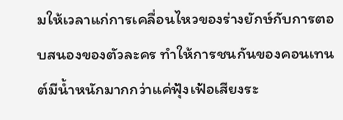มให้เวลาแก่การเคลื่อนไหวของร่างยักษ์กับการตอบสนองของตัวละคร ทำให้การชนกันของคอนเทนต์มีน้ำหนักมากกว่าแค่ฟุ้งเฟ้อเสียงระ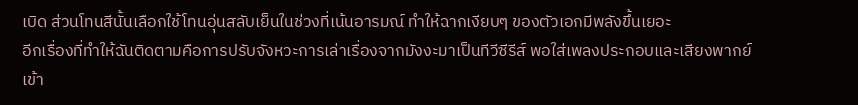เบิด ส่วนโทนสีนั้นเลือกใช้โทนอุ่นสลับเย็นในช่วงที่เน้นอารมณ์ ทำให้ฉากเงียบๆ ของตัวเอกมีพลังขึ้นเยอะ
อีกเรื่องที่ทำให้ฉันติดตามคือการปรับจังหวะการเล่าเรื่องจากมังงะมาเป็นทีวีซีรีส์ พอใส่เพลงประกอบและเสียงพากย์เข้า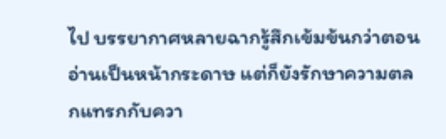ไป บรรยากาศหลายฉากรู้สึกเข้มข้นกว่าตอนอ่านเป็นหน้ากระดาษ แต่ก็ยังรักษาความตลกแทรกกับควา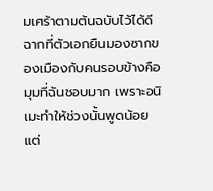มเศร้าตามต้นฉบับไว้ได้ดี ฉากที่ตัวเอกยืนมองซากของเมืองกับคนรอบข้างคือมุมที่ฉันชอบมาก เพราะอนิเมะทำให้ช่วงนั้นพูดน้อยแต่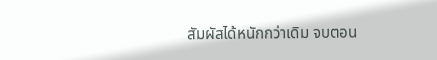สัมผัสได้หนักกว่าเดิม จบตอน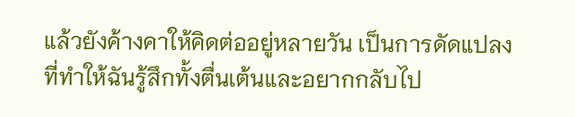แล้วยังค้างคาให้คิดต่ออยู่หลายวัน เป็นการดัดแปลงที่ทำให้ฉันรู้สึกทั้งตื่นเต้นและอยากกลับไป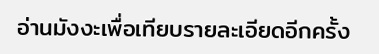อ่านมังงะเพื่อเทียบรายละเอียดอีกครั้ง